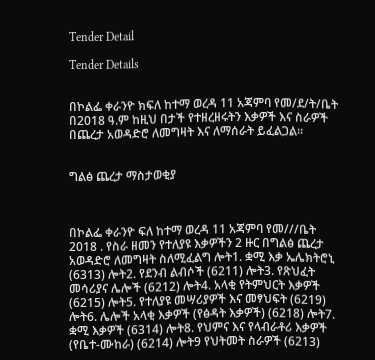Tender Detail

Tender Details


በኮልፌ ቀራንዮ ክፍለ ከተማ ወረዳ 11 አጃምባ የመ/ደ/ት/ቤት በ2018 ዓ.ም ከዚህ በታች የተዘረዘሩትን እቃዎች እና ስራዎች በጨረታ አወዳድሮ ለመግዛት እና ለማሰራት ይፈልጋል።


ግልፅ ጨረታ ማስታወቂያ



በኮልፌ ቀራንዮ ፍለ ከተማ ወረዳ 11 አጃምባ የመ///ቤት 2018 . የስራ ዘመን የተለያዩ እቃዎችን 2 ዙር በግልፅ ጨረታ አወዳድሮ ለመግዛት ስለሚፈልግ ሎት1. ቋሚ እቃ ኤሌክትሮኒ (6313) ሎት2. የደንብ ልብሶች (6211) ሎት3. የጽህፈት መሳሪያና ሌሎች (6212) ሎት4. አላቂ የትምህርት እቃዎች (6215) ሎት5. የተለያዩ መሣሪያዎች እና መፃህፍት (6219) ሎት6. ሌሎች አላቂ እቃዎች (የፅዳት እቃዎች) (6218) ሎት7. ቋሚ እቃዎች (6314) ሎት8. የህምና እና የላብራቶሪ እቃዎች (የቤተ-ሙከራ) (6214) ሎት9 የህትመት ስራዎች (6213)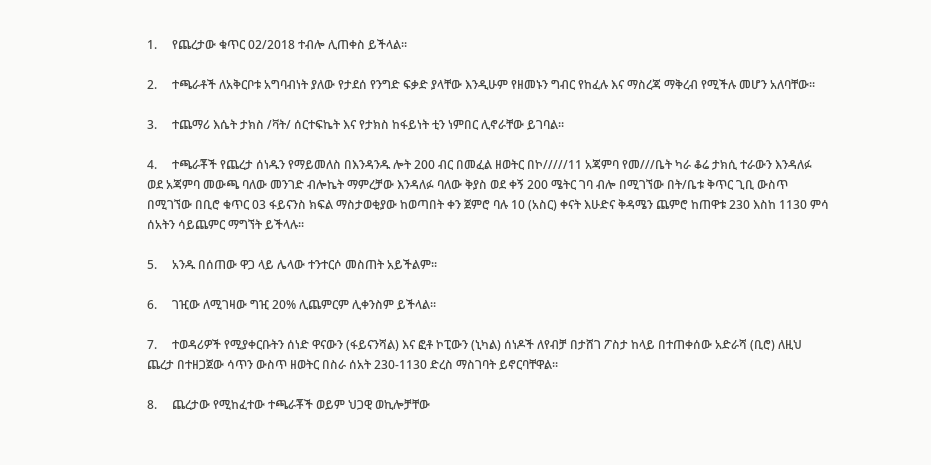1.     የጨረታው ቁጥር 02/2018 ተብሎ ሊጠቀስ ይችላል፡፡

2.     ተጫራቶች ለአቅርቦቱ አግባብነት ያለው የታደሰ የንግድ ፍቃድ ያላቸው እንዲሁም የዘመኑን ግብር የከፈሉ እና ማስረጃ ማቅረብ የሚችሉ መሆን አለባቸው፡፡

3.     ተጨማሪ እሴት ታክስ /ቫት/ ሰርተፍኬት እና የታክስ ከፋይነት ቲን ነምበር ሊኖራቸው ይገባል።

4.     ተጫራቾች የጨረታ ሰነዱን የማይመለስ በእንዳንዱ ሎት 200 ብር በመፈል ዘወትር በኮ/////11 አጃምባ የመ///ቤት ካራ ቆሬ ታክሲ ተራውን እንዳለፉ ወደ አጃምባ መውጫ ባለው መንገድ ብሎኬት ማምረቻው እንዳለፉ ባለው ቅያስ ወደ ቀኝ 200 ሜትር ገባ ብሎ በሚገኘው በት/ቤቱ ቅጥር ጊቢ ውስጥ በሚገኘው በቢሮ ቁጥር 03 ፋይናንስ ክፍል ማስታወቂያው ከወጣበት ቀን ጀምሮ ባሉ 10 (አስር) ቀናት እሁድና ቅዳሜን ጨምሮ ከጠዋቱ 230 እስከ 1130 ምሳ ሰአትን ሳይጨምር ማግኘት ይችላሉ፡፡

5.     አንዱ በሰጠው ዋጋ ላይ ሌላው ተንተርሶ መስጠት አይችልም፡፡

6.     ገዢው ለሚገዛው ግዢ 20% ሊጨምርም ሊቀንስም ይችላል፡፡

7.     ተወዳሪዎች የሚያቀርቡትን ሰነድ ዋናውን (ፋይናንሻል) እና ፎቶ ኮፒውን (ኒካል) ሰነዶች ለየብቻ በታሸገ ፖስታ ከላይ በተጠቀሰው አድራሻ (ቢሮ) ለዚህ ጨረታ በተዘጋጀው ሳጥን ውስጥ ዘወትር በስራ ሰአት 230-1130 ድረስ ማስገባት ይኖርባቸዋል፡፡

8.     ጨረታው የሚከፈተው ተጫራቾች ወይም ህጋዊ ወኪሎቻቸው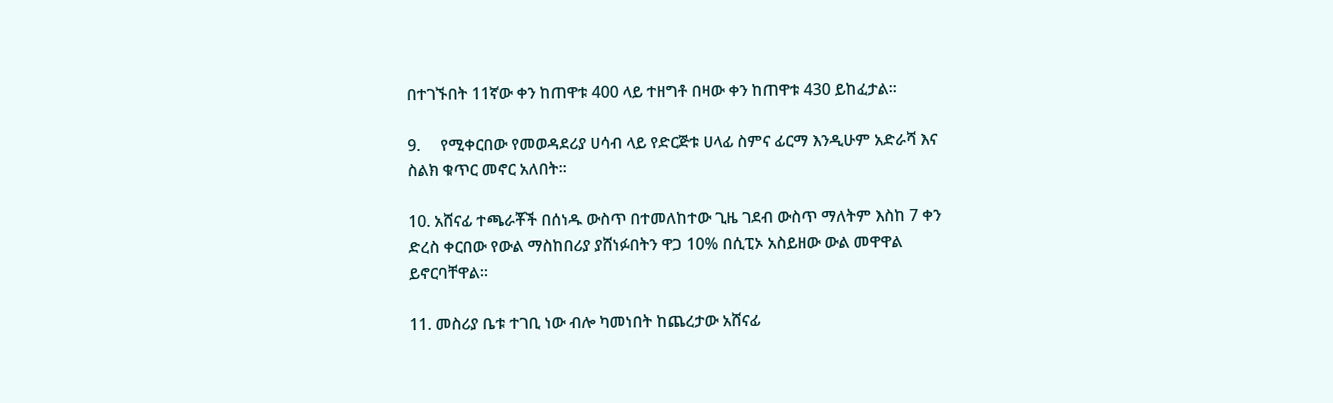በተገኙበት 11ኛው ቀን ከጠዋቱ 400 ላይ ተዘግቶ በዛው ቀን ከጠዋቱ 430 ይከፈታል፡፡

9.     የሚቀርበው የመወዳደሪያ ሀሳብ ላይ የድርጅቱ ሀላፊ ስምና ፊርማ እንዲሁም አድራሻ እና ስልክ ቁጥር መኖር አለበት፡፡

10. አሸናፊ ተጫራቾች በሰነዱ ውስጥ በተመለከተው ጊዜ ገደብ ውስጥ ማለትም እስከ 7 ቀን ድረስ ቀርበው የውል ማስከበሪያ ያሸነፉበትን ዋጋ 10% በሲፒኦ አስይዘው ውል መዋዋል ይኖርባቸዋል፡፡

11. መስሪያ ቤቱ ተገቢ ነው ብሎ ካመነበት ከጨረታው አሸናፊ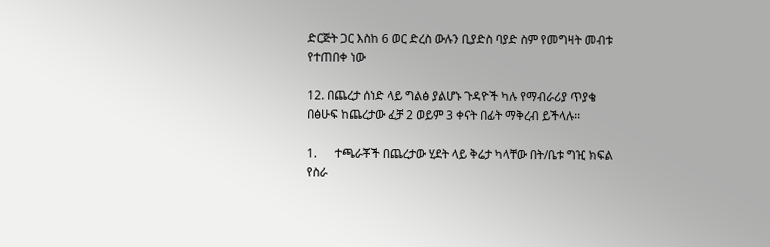ድርጅት ጋር እስከ 6 ወር ድረስ ውሉን ቢያድስ ባያድ ስም የመግዛት መብቱ የተጠበቀ ነው

12. በጨረታ ሰነድ ላይ ግልፅ ያልሆኑ ጉዳዮች ካሉ የማብራሪያ ጥያቄ በፅሁፍ ከጨረታው ፈቻ 2 ወይም 3 ቀናት በፊት ማቅረብ ይችላሉ፡፡

1.      ተጫራቾች በጨረታው ሂደት ላይ ቅሬታ ካላቸው በት/ቤቱ ግዢ ክፍል የስራ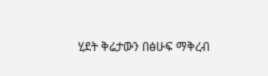ሂደት ቅሬታውን በፅሁፍ ማቅረብ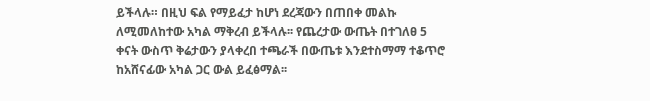ይችላሉ። በዚህ ፍል የማይፈታ ከሆነ ደረጃውን በጠበቀ መልኩ ለሚመለከተው አካል ማቅረብ ይችላሉ፡፡ የጨረታው ውጤት በተገለፀ 5 ቀናት ውስጥ ቅሬታውን ያላቀረበ ተጫራች በውጤቱ እንደተስማማ ተቆጥሮ ከአሸናፊው አካል ጋር ውል ይፈፅማል፡፡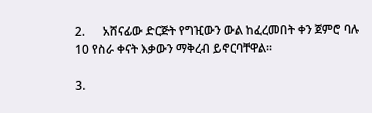2.      አሸናፊው ድርጅት የግዢውን ውል ከፈረመበት ቀን ጀምሮ ባሉ 10 የስራ ቀናት እቃውን ማቅረብ ይኖርባቸዋል፡፡

3.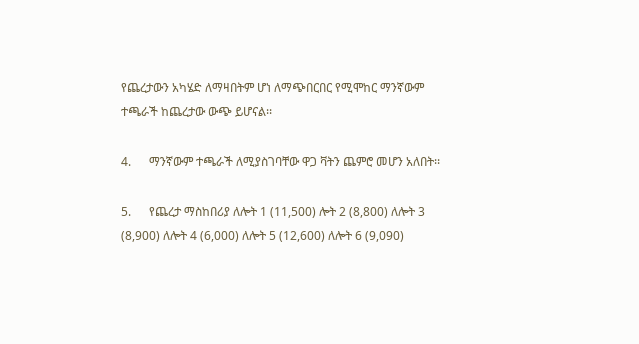የጨረታውን አካሄድ ለማዛበትም ሆነ ለማጭበርበር የሚሞከር ማንኛውም ተጫራች ከጨረታው ውጭ ይሆናል፡፡

4.      ማንኛውም ተጫራች ለሚያስገባቸው ዋጋ ቫትን ጨምሮ መሆን አለበት፡፡

5.      የጨረታ ማስከበሪያ ለሎት 1 (11,500) ሎት 2 (8,800) ለሎት 3 (8,900) ለሎት 4 (6,000) ለሎት 5 (12,600) ለሎት 6 (9,090)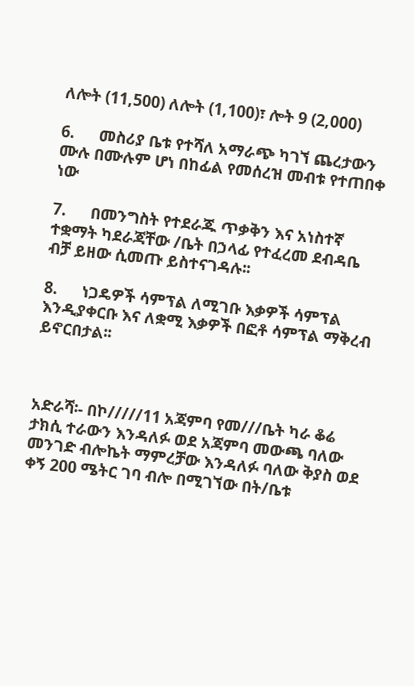ለሎት (11,500) ለሎት (1,100)፣ ሎት 9 (2,000)

6.      መስሪያ ቤቱ የተሻለ አማራጭ ካገኘ ጨረታውን ሙሉ በሙሉም ሆነ በከፊል የመሰረዝ መብቱ የተጠበቀ ነው

7.      በመንግስት የተደራጁ ጥቃቅን እና አነስተኛ ተቋማት ካደራጃቸው /ቤት በኃላፊ የተፈረመ ደብዳቤ ብቻ ይዘው ሲመጡ ይስተናገዳሉ፡፡

8.      ነጋዴዎች ሳምፕል ለሚገቡ እቃዎች ሳምፕል እንዲያቀርቡ እና ለቋሚ እቃዎች በፎቶ ሳምፕል ማቅረብ ይኖርበታል፡፡



አድራሻ፡- በኮ/////11 አጃምባ የመ///ቤት ካራ ቆሬ ታክሲ ተራውን እንዳለፉ ወደ አጃምባ መውጫ ባለው መንገድ ብሎኬት ማምረቻው እንዳለፉ ባለው ቅያስ ወደ ቀኝ 200 ሜትር ገባ ብሎ በሚገኘው በት/ቤቱ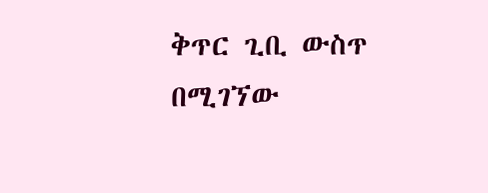ቅጥር ጊቢ ውስጥ በሚገኘው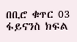በቢሮ ቁጥር 03 ፋይናንስ ክፍል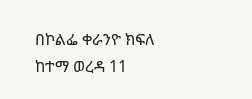በኮልፌ ቀራንዮ ክፍለ ከተማ ወረዳ 11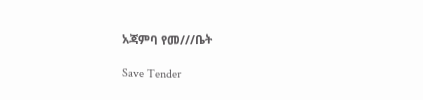አጃምባ የመ///ቤት

Save Tender